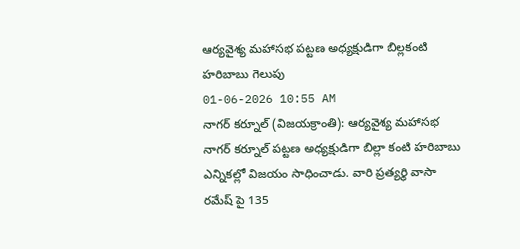ఆర్యవైశ్య మహాసభ పట్టణ అధ్యక్షుడిగా బిల్లకంటి హరిబాబు గెలుపు
01-06-2026 10:55 AM
నాగర్ కర్నూల్ (విజయక్రాంతి): ఆర్యవైశ్య మహాసభ నాగర్ కర్నూల్ పట్టణ అధ్యక్షుడిగా బిల్లా కంటి హరిబాబు ఎన్నికల్లో విజయం సాధించాడు. వారి ప్రత్యర్థి వాసా రమేష్ పై 135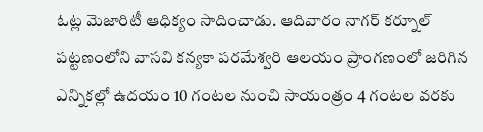ఓట్ల మెజారిటీ ఆధిక్యం సాదించాడు. ఆదివారం నాగర్ కర్నూల్ పట్టణంలోని వాసవి కన్యకా పరమేశ్వరి ఆలయం ప్రాంగణంలో జరిగిన ఎన్నికల్లో ఉదయం 10 గంటల నుంచి సాయంత్రం 4 గంటల వరకు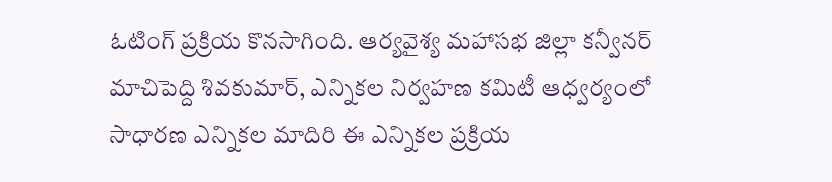ఓటింగ్ ప్రక్రియ కొనసాగింది. ఆర్యవైశ్య మహాసభ జిల్లా కన్వీనర్ మాచిపెద్ది శివకుమార్, ఎన్నికల నిర్వహణ కమిటీ ఆధ్వర్యంలో సాధారణ ఎన్నికల మాదిరి ఈ ఎన్నికల ప్రక్రియ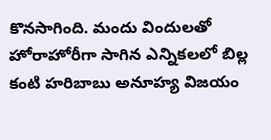కొనసాగింది. మందు విందులతో హోరాహోరీగా సాగిన ఎన్నికలలో బిల్ల కంటి హరిబాబు అనూహ్య విజయం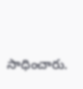సాధించారు.